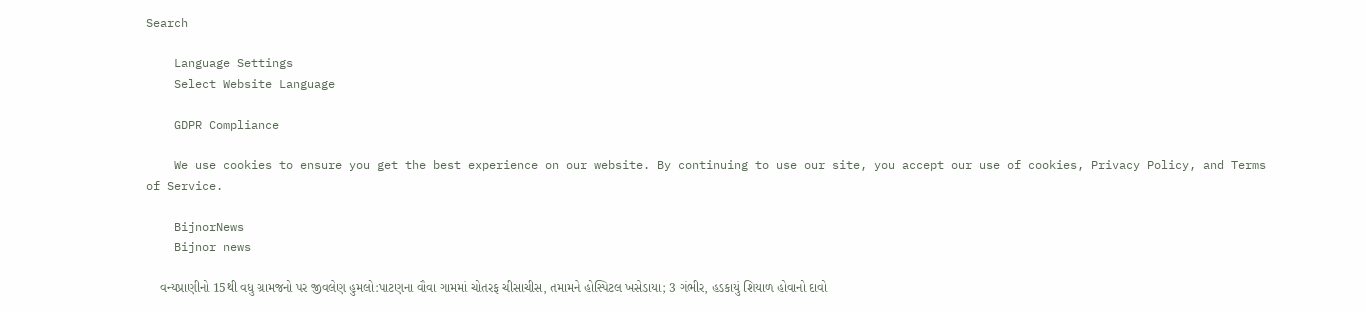Search

    Language Settings
    Select Website Language

    GDPR Compliance

    We use cookies to ensure you get the best experience on our website. By continuing to use our site, you accept our use of cookies, Privacy Policy, and Terms of Service.

    BijnorNews
    Bijnor news

    વન્યપ્રાણીનો 15થી વધુ ગ્રામજનો પર જીવલેણ હુમલો:પાટણના વૌવા ગામમાં ચોતરફ ચીસાચીસ, તમામને હોસ્પિટલ ખસેડાયા; 3 ગંભીર, હડકાયું શિયાળ હોવાનો દાવો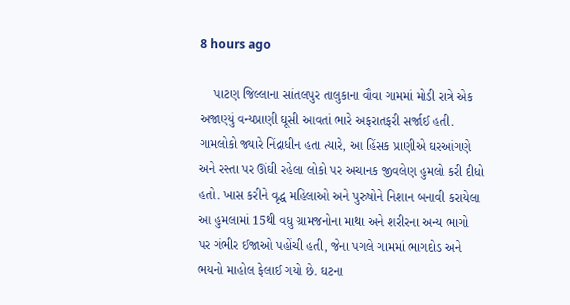8 hours ago

    પાટણ જિલ્લાના સાંતલપુર તાલુકાના વૌવા ગામમાં મોડી રાત્રે એક અજાણ્યું વન્યપ્રાણી ઘૂસી આવતાં ભારે અફરાતફરી સર્જાઈ હતી. ગામલોકો જ્યારે નિંદ્રાધીન હતા ત્યારે, આ હિંસક પ્રાણીએ ઘરઆંગણે અને રસ્તા પર ઊંઘી રહેલા લોકો પર અચાનક જીવલેણ હુમલો કરી દીધો હતો. ખાસ કરીને વૃદ્ધ મહિલાઓ અને પુરુષોને નિશાન બનાવી કરાયેલા આ હુમલામાં 15થી વધુ ગ્રામજનોના માથા અને શરીરના અન્ય ભાગો પર ગંભીર ઈજાઓ પહોંચી હતી, જેના પગલે ગામમાં ભાગદોડ અને ભયનો માહોલ ફેલાઈ ગયો છે. ઘટના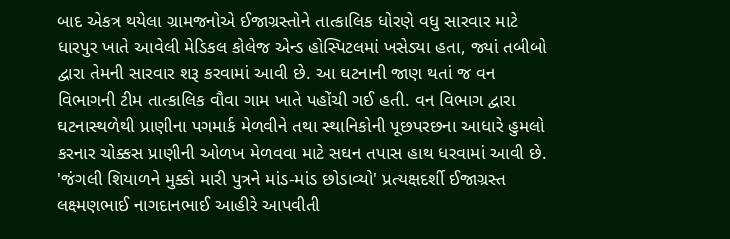બાદ એકત્ર થયેલા ગ્રામજનોએ ઈજાગ્રસ્તોને તાત્કાલિક ધોરણે વધુ સારવાર માટે ધારપુર ખાતે આવેલી મેડિકલ કોલેજ એન્ડ હોસ્પિટલમાં ખસેડ્યા હતા, જ્યાં તબીબો દ્વારા તેમની સારવાર શરૂ કરવામાં આવી છે. આ ઘટનાની જાણ થતાં જ વન વિભાગની ટીમ તાત્કાલિક વૌવા ગામ ખાતે પહોંચી ગઈ હતી. વન વિભાગ દ્વારા ઘટનાસ્થળેથી પ્રાણીના પગમાર્ક મેળવીને તથા સ્થાનિકોની પૂછપરછના આધારે હુમલો કરનાર ચોક્કસ પ્રાણીની ઓળખ મેળવવા માટે સઘન તપાસ હાથ ધરવામાં આવી છે. 'જંગલી શિયાળને મુક્કો મારી પુત્રને માંડ-માંડ છોડાવ્યો' પ્રત્યક્ષદર્શી ઈજાગ્રસ્ત લક્ષ્મણભાઈ નાગદાનભાઈ આહીરે આપવીતી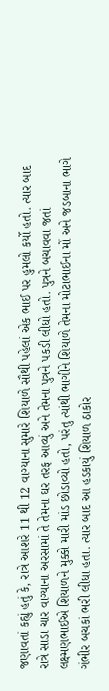જણાવતાં કહ્યું હતું કે, રાત્રે આશરે 11 થી 12 વાગ્યાના સુમારે શિયાળે સૌથી પહેલાં એક ભાઈ પર હુમલો કર્યો હતો. ત્યાર બાદ રાત્રે સાડા ચાર વાગ્યાના અરસામાં તે તેમના ઘર તરફ આવ્યું અને તેમના પુત્રને પકડી લીધો હતો. પુત્રને બચાવવા જતાં લક્ષ્મણભાઈએ શિયાળને મુક્કો મારી માંડ છોડાવ્યો હતો, પરંતુ ત્યાંથી ભાગીને શિયાળે તેમના મોટાભાઈના મોં અને જડબાના ભાગે ગંભીર બચકાં ભરી લીધા હતા. ત્યાર બાદ આ હડકાયું શિયાળ ઠાકોર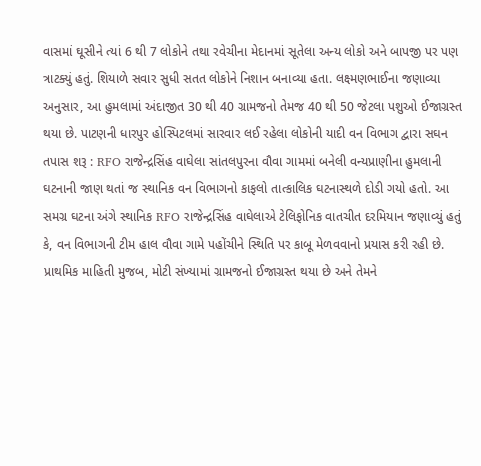વાસમાં ઘૂસીને ત્યાં 6 થી 7 લોકોને તથા રવેચીના મેદાનમાં સૂતેલા અન્ય લોકો અને બાપજી પર પણ ત્રાટક્યું હતું. શિયાળે સવાર સુધી સતત લોકોને નિશાન બનાવ્યા હતા. લક્ષ્મણભાઈના જણાવ્યા અનુસાર, આ હુમલામાં અંદાજીત 30 થી 40 ગ્રામજનો તેમજ 40 થી 50 જેટલા પશુઓ ઈજાગ્રસ્ત થયા છે. પાટણની ધારપુર હોસ્પિટલમાં સારવાર લઈ રહેલા લોકોની યાદી વન વિભાગ દ્વારા સઘન તપાસ શરૂ : RFO રાજેન્દ્રસિંહ વાઘેલા સાંતલપુરના વૌવા ગામમાં બનેલી વન્યપ્રાણીના હુમલાની ઘટનાની જાણ થતાં જ સ્થાનિક વન વિભાગનો કાફલો તાત્કાલિક ઘટનાસ્થળે દોડી ગયો હતો. આ સમગ્ર ઘટના અંગે સ્થાનિક RFO રાજેન્દ્રસિંહ વાઘેલાએ ટેલિફોનિક વાતચીત દરમિયાન જણાવ્યું હતું કે, વન વિભાગની ટીમ હાલ વૌવા ગામે પહોંચીને સ્થિતિ પર કાબૂ મેળવવાનો પ્રયાસ કરી રહી છે. પ્રાથમિક માહિતી મુજબ, મોટી સંખ્યામાં ગ્રામજનો ઈજાગ્રસ્ત થયા છે અને તેમને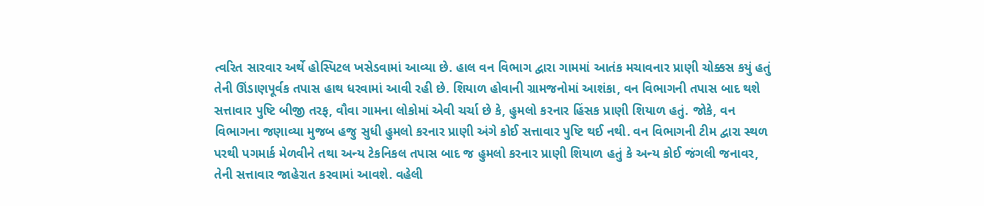ત્વરિત સારવાર અર્થે હોસ્પિટલ ખસેડવામાં આવ્યા છે. હાલ વન વિભાગ દ્વારા ગામમાં આતંક મચાવનાર પ્રાણી ચોક્કસ કયું હતું તેની ઊંડાણપૂર્વક તપાસ હાથ ધરવામાં આવી રહી છે. શિયાળ હોવાની ગ્રામજનોમાં આશંકા, વન વિભાગની તપાસ બાદ થશે સત્તાવાર પુષ્ટિ બીજી તરફ, વૌવા ગામના લોકોમાં એવી ચર્ચા છે કે, હુમલો કરનાર હિંસક પ્રાણી શિયાળ હતું. જોકે, વન વિભાગના જણાવ્યા મુજબ હજુ સુધી હુમલો કરનાર પ્રાણી અંગે કોઈ સત્તાવાર પુષ્ટિ થઈ નથી. વન વિભાગની ટીમ દ્વારા સ્થળ પરથી પગમાર્ક મેળવીને તથા અન્ય ટેકનિકલ તપાસ બાદ જ હુમલો કરનાર પ્રાણી શિયાળ હતું કે અન્ય કોઈ જંગલી જનાવર, તેની સત્તાવાર જાહેરાત કરવામાં આવશે. વહેલી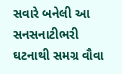સવારે બનેલી આ સનસનાટીભરી ઘટનાથી સમગ્ર વૌવા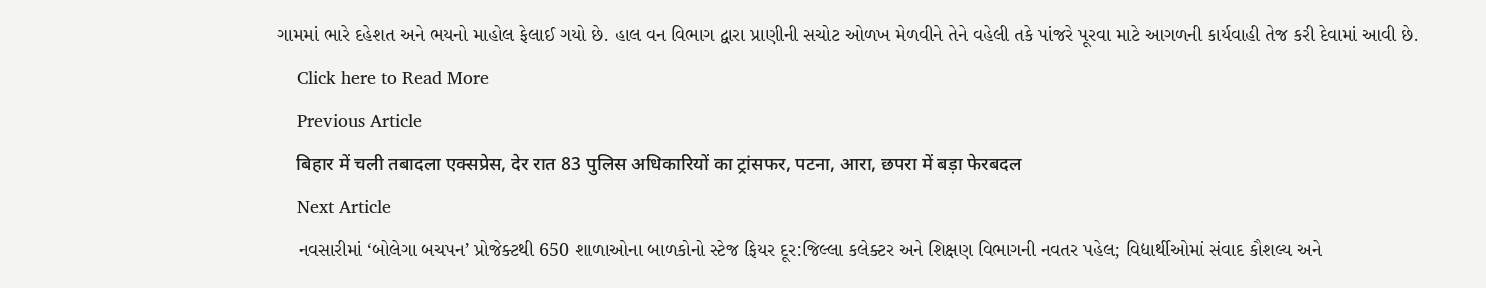ગામમાં ભારે દહેશત અને ભયનો માહોલ ફેલાઈ ગયો છે. હાલ વન વિભાગ દ્વારા પ્રાણીની સચોટ ઓળખ મેળવીને તેને વહેલી તકે પાંજરે પૂરવા માટે આગળની કાર્યવાહી તેજ કરી દેવામાં આવી છે.
    Click here to Read More
    Previous Article
    बिहार में चली तबादला एक्सप्रेस, देर रात 83 पुलिस अधिकारियों का ट्रांसफर, पटना, आरा, छपरा में बड़ा फेरबदल
    Next Article
    નવસારીમાં ‘બોલેગા બચપન’ પ્રોજેક્ટથી 650 શાળાઓના બાળકોનો સ્ટેજ ફિયર દૂર:જિલ્લા કલેક્ટર અને શિક્ષણ વિભાગની નવતર પહેલ; વિદ્યાર્થીઓમાં સંવાદ કૌશલ્ય અને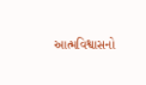આત્મવિશ્વાસનો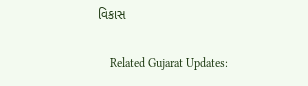વિકાસ

    Related Gujarat Updates: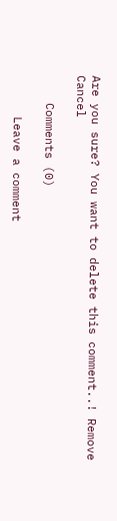Are you sure? You want to delete this comment..! Remove Cancel

    Comments (0)

      Leave a comment